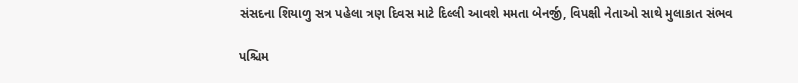સંસદના શિયાળુ સત્ર પહેલા ત્રણ દિવસ માટે દિલ્લી આવશે મમતા બેનર્જી, વિપક્ષી નેતાઓ સાથે મુલાકાત સંભવ

પશ્ચિમ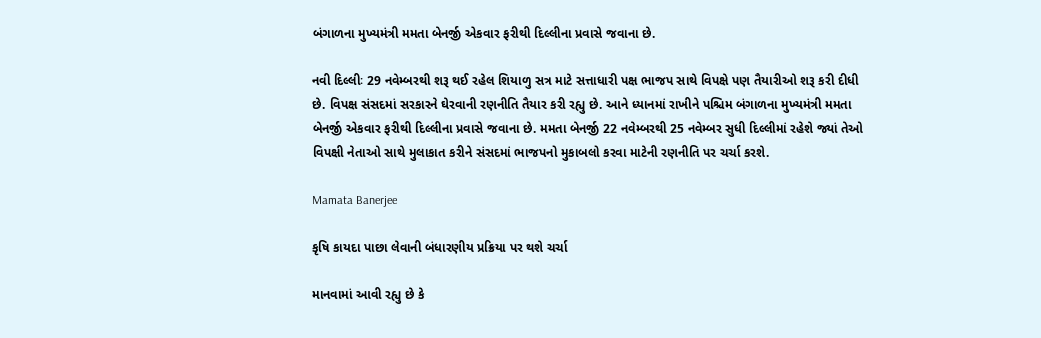બંગાળના મુખ્યમંત્રી મમતા બેનર્જી એકવાર ફરીથી દિલ્લીના પ્રવાસે જવાના છે.

નવી દિલ્લીઃ 29 નવેમ્બરથી શરૂ થઈ રહેલ શિયાળુ સત્ર માટે સત્તાધારી પક્ષ ભાજપ સાથે વિપક્ષે પણ તૈયારીઓ શરૂ કરી દીધી છે. વિપક્ષ સંસદમાં સરકારને ઘેરવાની રણનીતિ તૈયાર કરી રહ્યુ છે. આને ધ્યાનમાં રાખીને પશ્ચિમ બંગાળના મુખ્યમંત્રી મમતા બેનર્જી એકવાર ફરીથી દિલ્લીના પ્રવાસે જવાના છે. મમતા બેનર્જી 22 નવેમ્બરથી 25 નવેમ્બર સુધી દિલ્લીમાં રહેશે જ્યાં તેઓ વિપક્ષી નેતાઓ સાથે મુલાકાત કરીને સંસદમાં ભાજપનો મુકાબલો કરવા માટેની રણનીતિ પર ચર્ચા કરશે.

Mamata Banerjee

કૃષિ કાયદા પાછા લેવાની બંધારણીય પ્રક્રિયા પર થશે ચર્ચા

માનવામાં આવી રહ્યુ છે કે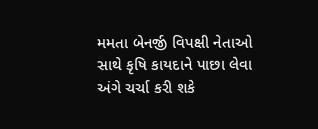મમતા બેનર્જી વિપક્ષી નેતાઓ સાથે કૃષિ કાયદાને પાછા લેવા અંગે ચર્ચા કરી શકે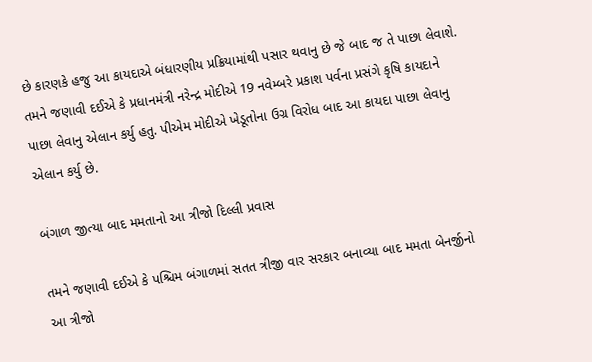છે કારણકે હજુ આ કાયદાએ બંધારણીય પ્રક્રિયામાંથી પસાર થવાનુ છે જે બાદ જ તે પાછા લેવાશે. તમને જણાવી દઈએ કે પ્રધાનમંત્રી નરેન્દ્ર મોદીએ 19 નવેમ્બરે પ્રકાશ પર્વના પ્રસંગે કૃષિ કાયદાને પાછા લેવાનુ એલાન કર્યુ હતુ. પીએમ મોદીએ ખેડૂતોના ઉગ્ર વિરોધ બાદ આ કાયદા પાછા લેવાનુ એલાન કર્યુ છે.

બંગાળ જીત્યા બાદ મમતાનો આ ત્રીજો દિલ્લી પ્રવાસ

તમને જણાવી દઈએ કે પશ્ચિમ બંગાળમાં સતત ત્રીજી વાર સરકાર બનાવ્યા બાદ મમતા બેનર્જીનો આ ત્રીજો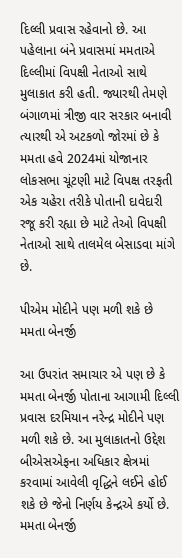દિલ્લી પ્રવાસ રહેવાનો છે. આ પહેલાના બંને પ્રવાસમાં મમતાએ દિલ્લીમાં વિપક્ષી નેતાઓ સાથે મુલાકાત કરી હતી. જ્યારથી તેમણે બંગાળમાં ત્રીજી વાર સરકાર બનાવી ત્યારથી એ અટકળો જોરમાં છે કે મમતા હવે 2024માં યોજાનાર લોકસભા ચૂંટણી માટે વિપક્ષ તરફતી એક ચહેરા તરીકે પોતાની દાવેદારી રજૂ કરી રહ્યા છે માટે તેઓ વિપક્ષી નેતાઓ સાથે તાલમેલ બેસાડવા માંગે છે.

પીએમ મોદીને પણ મળી શકે છે મમતા બેનર્જી

આ ઉપરાંત સમાચાર એ પણ છે કે મમતા બેનર્જી પોતાના આગામી દિલ્લી પ્રવાસ દરમિયાન નરેન્દ્ર મોદીને પણ મળી શકે છે. આ મુલાકાતનો ઉદ્દેશ બીએસએફના અધિકાર ક્ષેત્રમાં કરવામાં આવેલી વૃદ્ધિને લઈને હોઈ શકે છે જેનો નિર્ણય કેન્દ્રએ કર્યો છે. મમતા બેનર્જી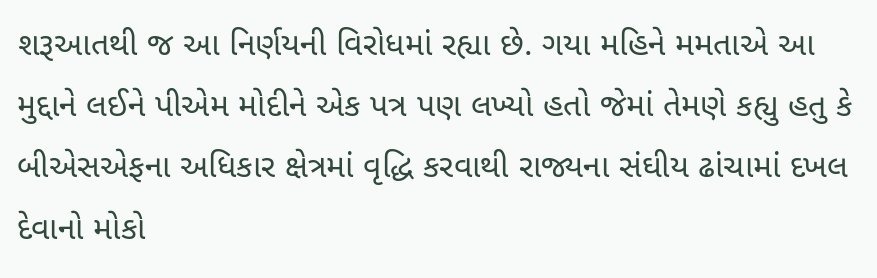શરૂઆતથી જ આ નિર્ણયની વિરોધમાં રહ્યા છે. ગયા મહિને મમતાએ આ મુદ્દાને લઈને પીએમ મોદીને એક પત્ર પણ લખ્યો હતો જેમાં તેમણે કહ્યુ હતુ કે બીએસએફના અધિકાર ક્ષેત્રમાં વૃદ્ધિ કરવાથી રાજ્યના સંઘીય ઢાંચામાં દખલ દેવાનો મોકો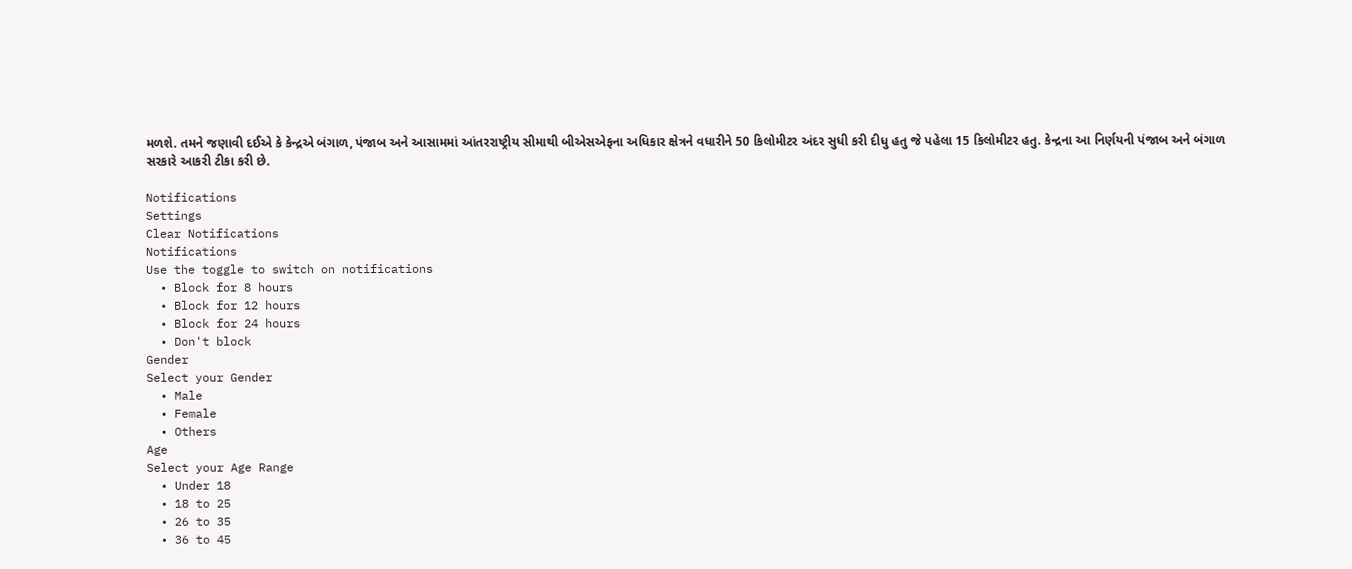મળશે. તમને જણાવી દઈએ કે કેન્દ્રએ બંગાળ, પંજાબ અને આસામમાં આંતરરાષ્ટ્રીય સીમાથી બીએસએફના અધિકાર ક્ષેત્રને વધારીને 50 કિલોમીટર અંદર સુધી કરી દીધુ હતુ જે પહેલા 15 કિલોમીટર હતુ. કેન્દ્રના આ નિર્ણયની પંજાબ અને બંગાળ સરકારે આકરી ટીકા કરી છે.

Notifications
Settings
Clear Notifications
Notifications
Use the toggle to switch on notifications
  • Block for 8 hours
  • Block for 12 hours
  • Block for 24 hours
  • Don't block
Gender
Select your Gender
  • Male
  • Female
  • Others
Age
Select your Age Range
  • Under 18
  • 18 to 25
  • 26 to 35
  • 36 to 45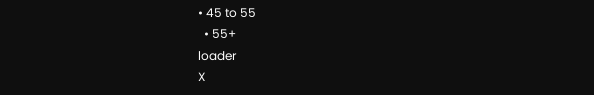• 45 to 55
  • 55+
loader
X